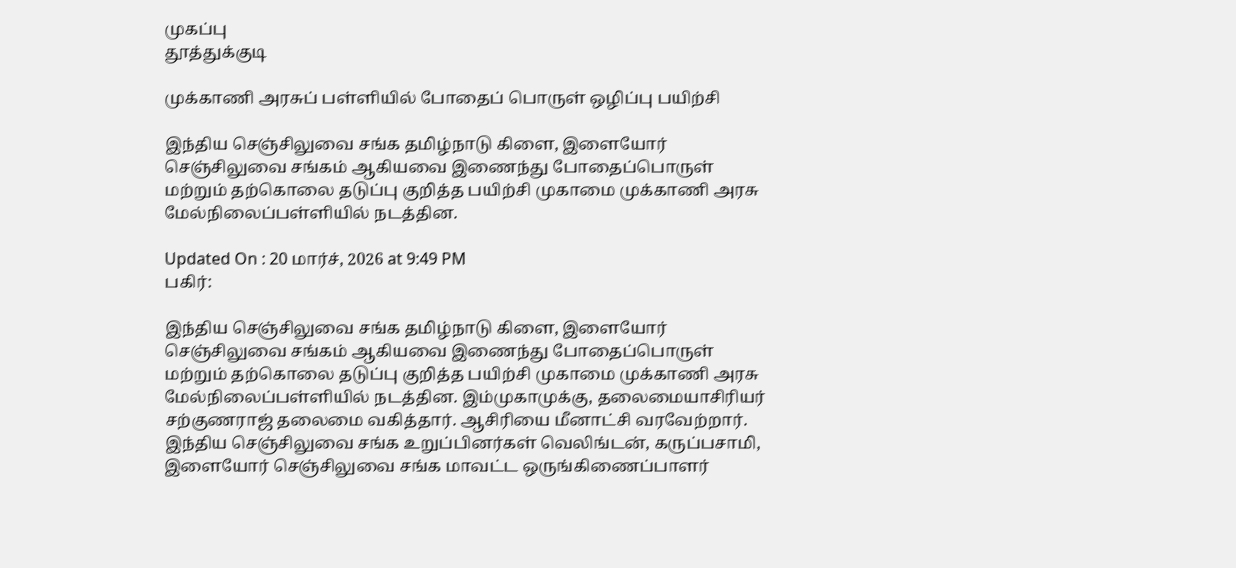முகப்பு
தூத்துக்குடி

முக்காணி அரசுப் பள்ளியில் போதைப் பொருள் ஒழிப்பு பயிற்சி

இந்திய செஞ்சிலுவை சங்க தமிழ்நாடு கிளை, இளையோர் செஞ்சிலுவை சங்கம் ஆகியவை இணைந்து போதைப்பொருள் மற்றும் தற்கொலை தடுப்பு குறித்த பயிற்சி முகாமை முக்காணி அரசு மேல்நிலைப்பள்ளியில் நடத்தின.

Updated On : 20 மார்ச், 2026 at 9:49 PM
பகிர்:

இந்திய செஞ்சிலுவை சங்க தமிழ்நாடு கிளை, இளையோர் செஞ்சிலுவை சங்கம் ஆகியவை இணைந்து போதைப்பொருள் மற்றும் தற்கொலை தடுப்பு குறித்த பயிற்சி முகாமை முக்காணி அரசு மேல்நிலைப்பள்ளியில் நடத்தின. இம்முகாமுக்கு, தலைமையாசிரியர் சற்குணராஜ் தலைமை வகித்தார். ஆசிரியை மீனாட்சி வரவேற்றார். இந்திய செஞ்சிலுவை சங்க உறுப்பினர்கள் வெலிங்டன், கருப்பசாமி, இளையோர் செஞ்சிலுவை சங்க மாவட்ட ஒருங்கிணைப்பாளர்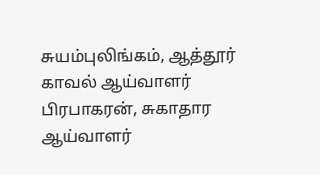சுயம்புலிங்கம், ஆத்தூர் காவல் ஆய்வாளர் பிரபாகரன், சுகாதார ஆய்வாளர்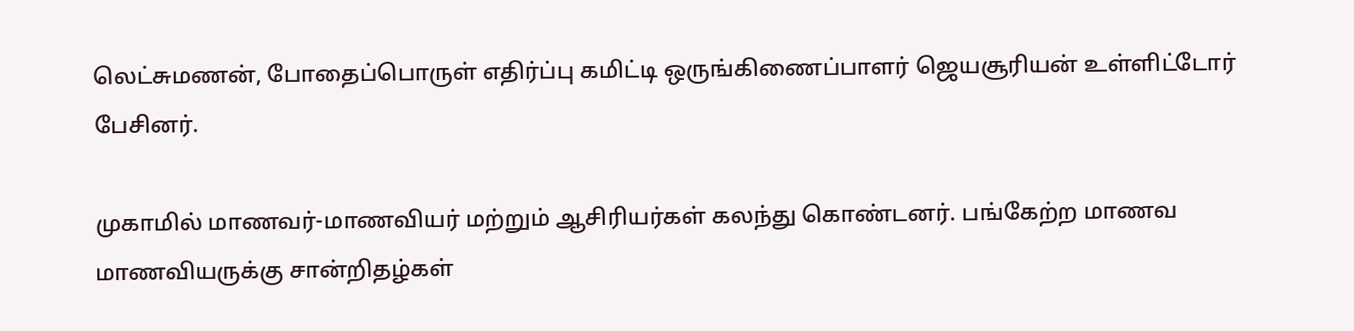லெட்சுமணன், போதைப்பொருள் எதிர்ப்பு கமிட்டி ஒருங்கிணைப்பாளர் ஜெயசூரியன் உள்ளிட்டோர் பேசினர்.

முகாமில் மாணவர்-மாணவியர் மற்றும் ஆசிரியர்கள் கலந்து கொண்டனர். பங்கேற்ற மாணவ மாணவியருக்கு சான்றிதழ்கள்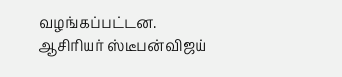வழங்கப்பட்டன. ஆசிரியர் ஸ்டீபன்விஜய்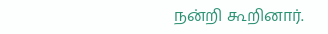நன்றி கூறினார்.